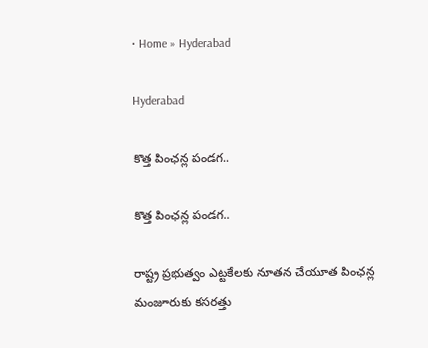• Home » Hyderabad

Hyderabad

కొత్త పింఛన్ల పండగ..

కొత్త పింఛన్ల పండగ..

రాష్ట్ర ప్రభుత్వం ఎట్టకేలకు నూతన చేయూత పింఛన్ల మంజూరుకు కసరత్తు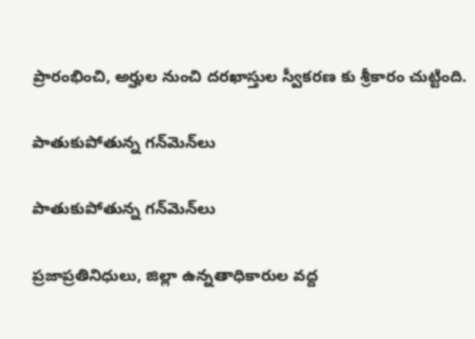ప్రారంభించి, అర్హుల నుంచి దరఖాస్తుల స్వీకరణ కు శ్రీకారం చుట్టింది.

పాతుకుపోతున్న గన్‌మెన్‌లు

పాతుకుపోతున్న గన్‌మెన్‌లు

ప్రజాప్రతినిధులు, జిల్లా ఉన్నతాధికారుల వద్ద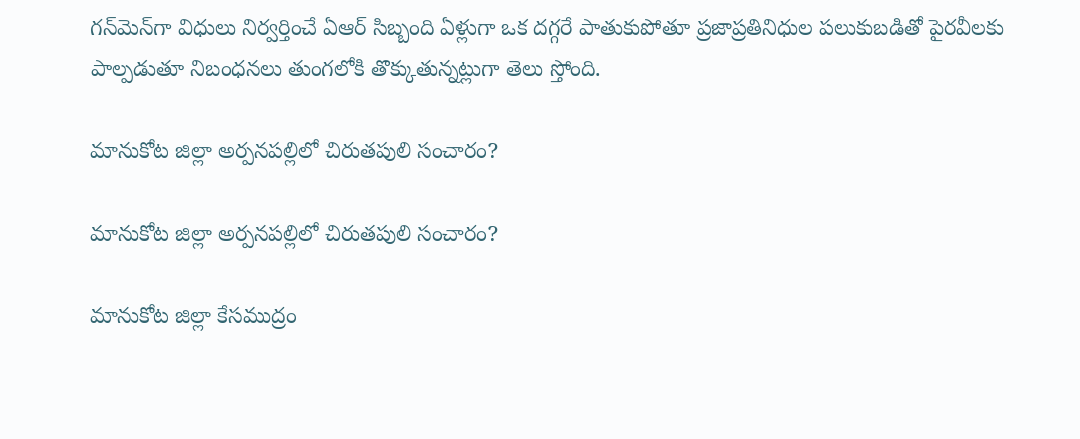గన్‌మెన్‌గా విధులు నిర్వర్తించే ఏఆర్‌ సిబ్బంది ఏళ్లుగా ఒక దగ్గరే పాతుకుపోతూ ప్రజాప్రతినిధుల పలుకుబడితో పైరవీలకు పాల్పడుతూ నిబంధనలు తుంగలోకి తొక్కుతున్నట్లుగా తెలు స్తోంది.

మానుకోట జిల్లా అర్పనపల్లిలో చిరుతపులి సంచారం?

మానుకోట జిల్లా అర్పనపల్లిలో చిరుతపులి సంచారం?

మానుకోట జిల్లా కేసముద్రం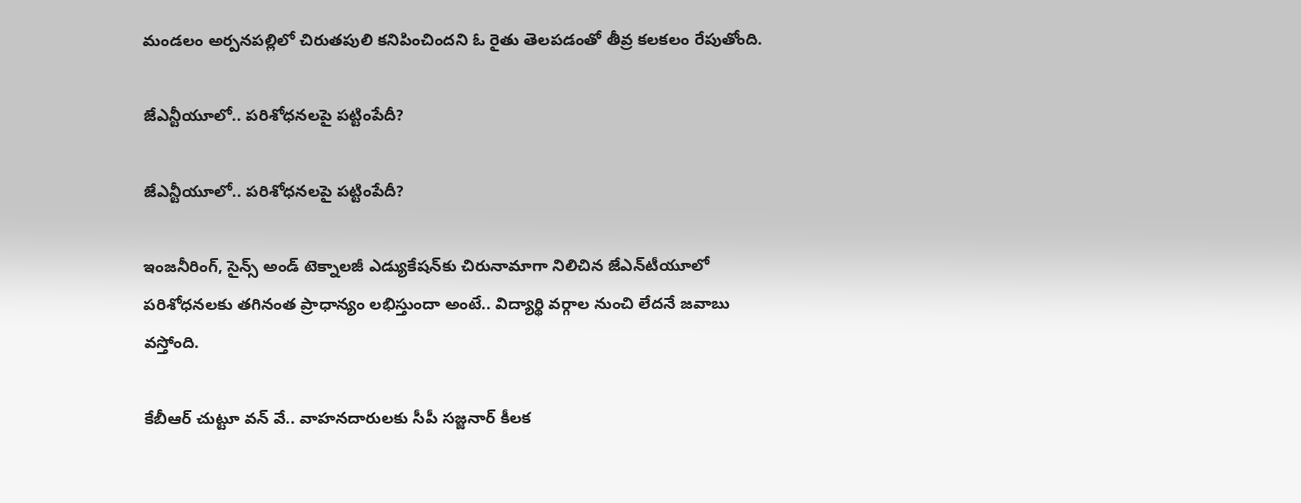మండలం అర్పనపల్లిలో చిరుతపులి కనిపించిందని ఓ రైతు తెలపడంతో తీవ్ర కలకలం రేపుతోంది.

జేఎన్టీయూలో.. పరిశోధనలపై పట్టింపేదీ?

జేఎన్టీయూలో.. పరిశోధనలపై పట్టింపేదీ?

ఇంజనీరింగ్‌, సైన్స్‌ అండ్‌ టెక్నాలజీ ఎడ్యుకేషన్‌కు చిరునామాగా నిలిచిన జేఎన్‌టీయూలో పరిశోధనలకు తగినంత ప్రాధాన్యం లభిస్తుందా అంటే.. విద్యార్థి వర్గాల నుంచి లేదనే జవాబు వస్తోంది.

కేబీఆర్ చుట్టూ వన్ వే.. వాహనదారులకు సీపీ సజ్జనార్ కీలక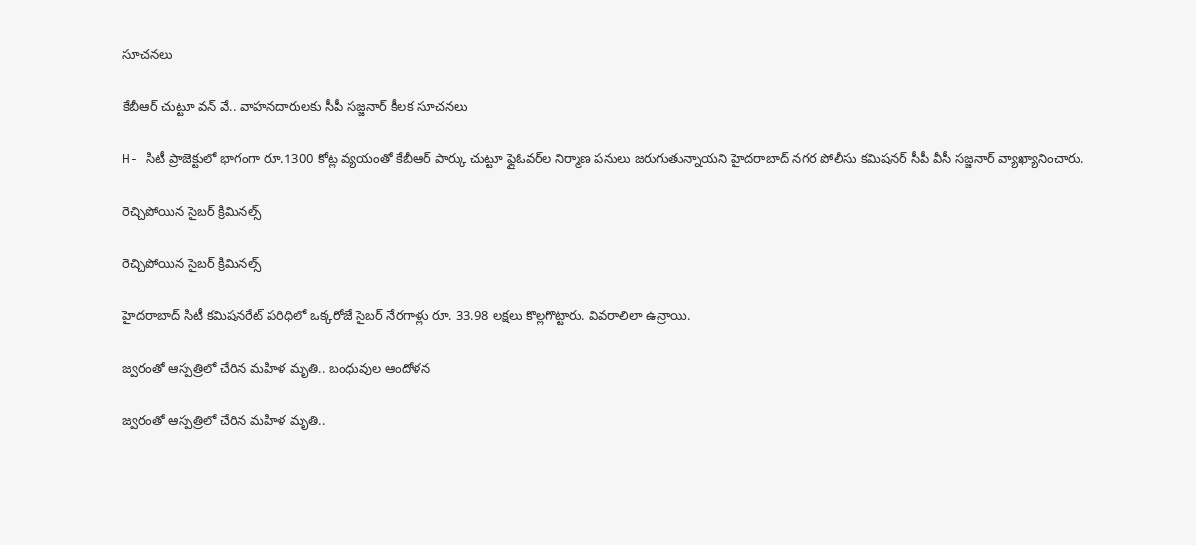సూచనలు

కేబీఆర్ చుట్టూ వన్ వే.. వాహనదారులకు సీపీ సజ్జనార్ కీలక సూచనలు

H- సిటీ ప్రాజెక్టులో భాగంగా రూ.1300 కోట్ల వ్యయంతో కేబీఆర్ పార్కు చుట్టూ ఫ్లైఓవర్‌ల నిర్మాణ పనులు జరుగుతున్నాయని హైదరాబాద్ నగర పోలీసు కమిషనర్ సీపీ వీసీ సజ్జనార్ వ్యాఖ్యానించారు.

రెచ్చిపోయిన సైబర్‌ క్రిమినల్స్‌

రెచ్చిపోయిన సైబర్‌ క్రిమినల్స్‌

హైదరాబాద్‌ సిటీ కమిషనరేట్‌ పరిధిలో ఒక్కరోజే సైబర్‌ నేరగాళ్లు రూ. 33.98 లక్షలు కొల్లగొట్టారు. వివరాలిలా ఉన్రాయి.

జ్వరంతో ఆస్పత్రిలో చేరిన మహిళ మృతి.. బంధువుల ఆందోళన

జ్వరంతో ఆస్పత్రిలో చేరిన మహిళ మృతి..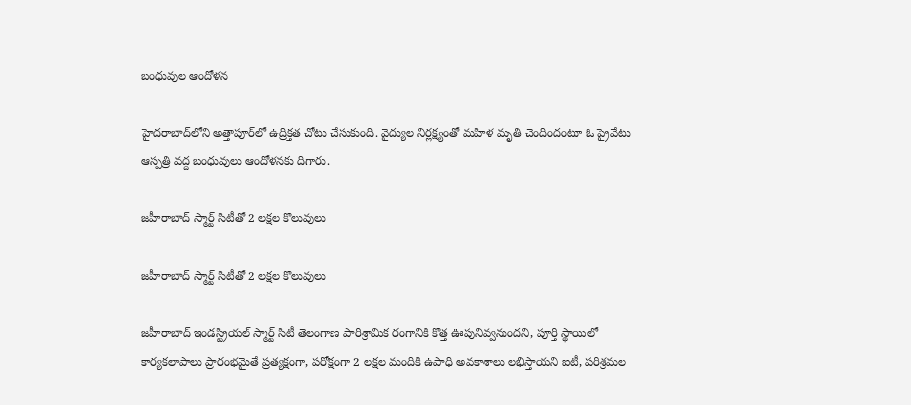బంధువుల ఆందోళన

హైదరాబాద్‌లోని అత్తాపూర్‌లో ఉద్రిక్తత చోటు చేసుకుంది. వైద్యుల నిర్లక్ష్యంతో మహిళ మృతి చెందిందంటూ ఓ ప్రైవేటు ఆస్పత్రి వద్ద బంధువులు ఆందోళనకు దిగారు.

జహీరాబాద్‌ స్మార్ట్‌ సిటీతో 2 లక్షల కొలువులు

జహీరాబాద్‌ స్మార్ట్‌ సిటీతో 2 లక్షల కొలువులు

జహీరాబాద్‌ ఇండస్ట్రియల్‌ స్మార్ట్‌ సిటీ తెలంగాణ పారిశ్రామిక రంగానికి కొత్త ఊపునివ్వనుందని, పూర్తి స్థాయిలో కార్యకలాపాలు ప్రారంభమైతే ప్రత్యక్షంగా, పరోక్షంగా 2 లక్షల మందికి ఉపాధి అవకాశాలు లభిస్తాయని ఐటీ, పరిశ్రమల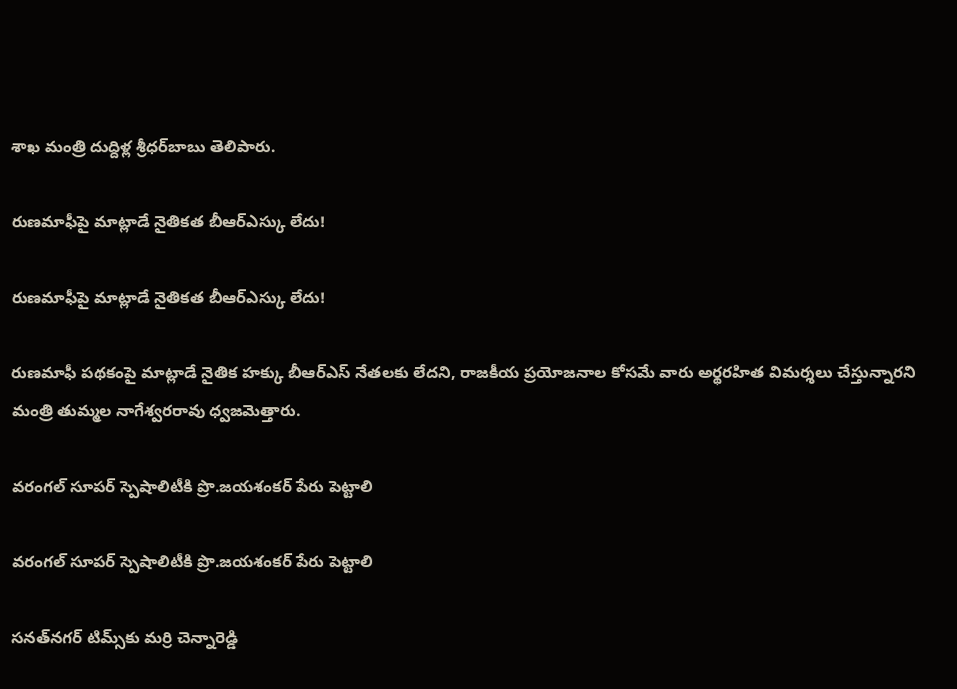శాఖ మంత్రి దుద్దిళ్ల శ్రీధర్‌బాబు తెలిపారు.

రుణమాఫీపై మాట్లాడే నైతికత బీఆర్‌ఎస్కు లేదు!

రుణమాఫీపై మాట్లాడే నైతికత బీఆర్‌ఎస్కు లేదు!

రుణమాఫీ పథకంపై మాట్లాడే నైతిక హక్కు బీఆర్‌ఎస్‌ నేతలకు లేదని, రాజకీయ ప్రయోజనాల కోసమే వారు అర్థరహిత విమర్శలు చేస్తున్నారని మంత్రి తుమ్మల నాగేశ్వరరావు ధ్వజమెత్తారు.

వరంగల్‌ సూపర్‌ స్పెషాలిటీకి ప్రొ.జయశంకర్‌ పేరు పెట్టాలి

వరంగల్‌ సూపర్‌ స్పెషాలిటీకి ప్రొ.జయశంకర్‌ పేరు పెట్టాలి

సనత్‌నగర్‌ టిమ్స్‌కు మర్రి చెన్నారెడ్డి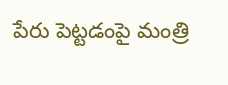పేరు పెట్టడంపై మంత్రి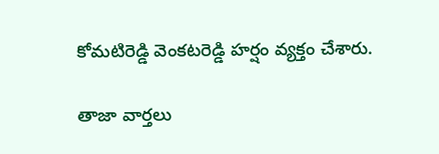కోమటిరెడ్డి వెంకటరెడ్డి హర్షం వ్యక్తం చేశారు.

తాజా వార్తలు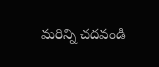మరిన్ని చదవండి